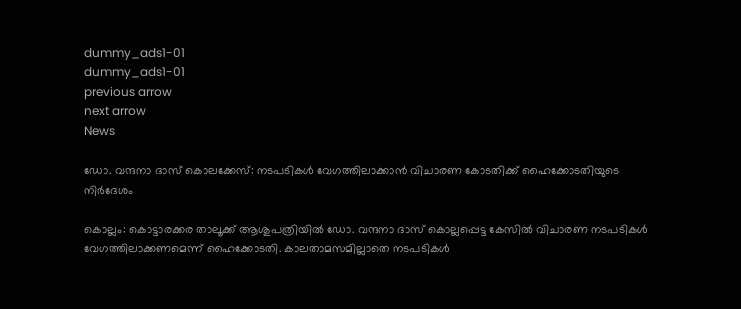dummy_ads1-01
dummy_ads1-01
previous arrow
next arrow
News

ഡോ. വന്ദനാ ദാസ് കൊലക്കേസ്: നടപടികൾ വേഗത്തിലാക്കാൻ വിചാരണ കോടതിക്ക് ഹൈക്കോടതിയുടെ നിർദേശം

കൊല്ലം: കൊട്ടാരക്കര താലൂക്ക് ആശുപത്രിയിൽ ഡോ. വന്ദനാ ദാസ് കൊല്ലപ്പെട്ട കേസിൽ വിചാരണ നടപടികള്‍ വേഗത്തിലാക്കണമെന്ന് ഹൈക്കോടതി. കാലതാമസമില്ലാതെ നടപടികള്‍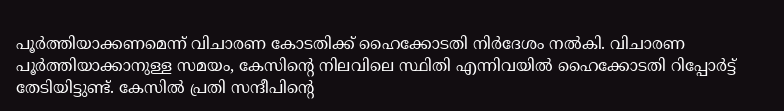പൂര്‍ത്തിയാക്കണമെന്ന് വിചാരണ കോടതിക്ക് ഹൈക്കോടതി നിര്‍ദേശം നല്‍കി. വിചാരണ പൂര്‍ത്തിയാക്കാനുള്ള സമയം, കേസിന്റെ നിലവിലെ സ്ഥിതി എന്നിവയില്‍ ഹൈക്കോടതി റിപ്പോര്‍ട്ട് തേടിയിട്ടുണ്ട്. കേസിൽ പ്രതി സന്ദീപിന്റെ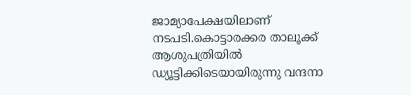ജാമ്യാപേക്ഷയിലാണ് നടപടി.കൊട്ടാരക്കര താലൂക്ക് ആശുപത്രിയിൽ ഡ്യൂട്ടിക്കിടെയായിരുന്നു വന്ദനാ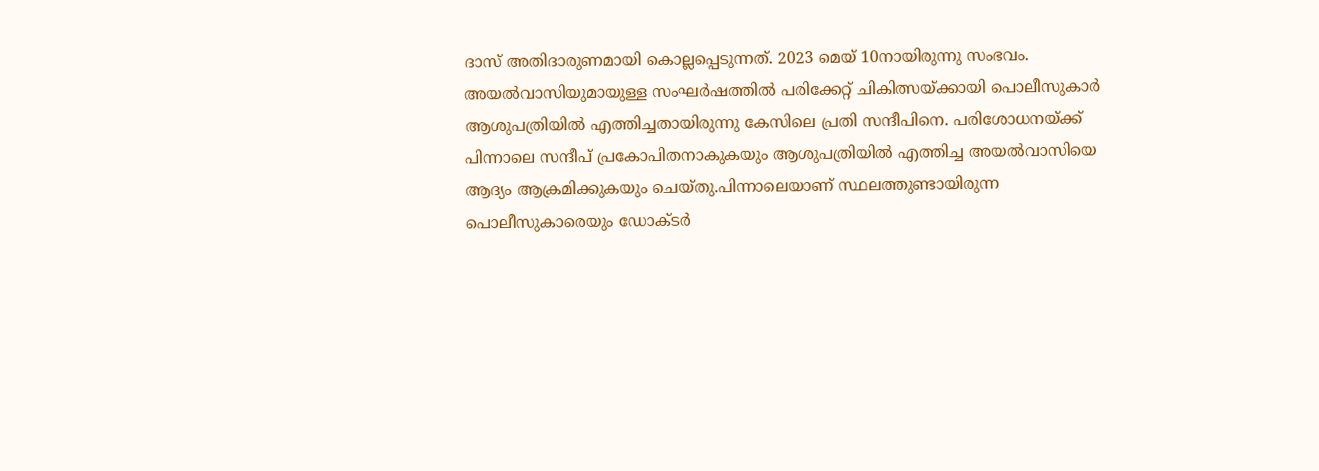ദാസ് അതിദാരുണമായി കൊല്ലപ്പെടുന്നത്. 2023 മെയ് 10നായിരുന്നു സംഭവം. അയൽവാസിയുമായുള്ള സംഘർഷത്തിൽ പരിക്കേറ്റ് ചികിത്സയ്ക്കായി പൊലീസുകാർ ആശുപത്രിയിൽ എത്തിച്ചതായിരുന്നു കേസിലെ പ്രതി സന്ദീപിനെ. പരിശോധനയ്ക്ക് പിന്നാലെ സന്ദീപ് പ്രകോപിതനാകുകയും ആശുപത്രിയിൽ എത്തിച്ച അയൽവാസിയെ ആദ്യം ആക്രമിക്കുകയും ചെയ്തു.പിന്നാലെയാണ് സ്ഥലത്തുണ്ടായിരുന്ന പൊലീസുകാരെയും ഡോക്ടർ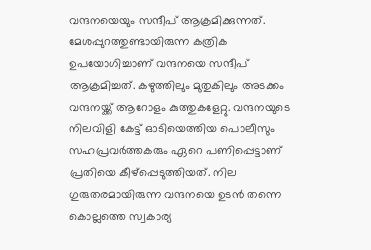വന്ദനയെയും സന്ദീപ് ആക്രമിക്കുന്നത്. മേശപ്പുറത്തുണ്ടായിരുന്ന കത്രിക ഉപയോഗിച്ചാണ് വന്ദനയെ സന്ദീപ് ആക്രമിച്ചത്. കഴുത്തിലും മുതുകിലും അടക്കം വന്ദനയ്ക്ക് ആറോളം കുത്തുകളേറ്റു. വന്ദനയുടെ നിലവിളി കേട്ട് ഓടിയെത്തിയ പൊലീസും സഹപ്രവര്‍ത്തകരും ഏറെ പണിപ്പെട്ടാണ് പ്രതിയെ കീഴ്‌പ്പെടുത്തിയത്. നില ഗുരുതരമായിരുന്ന വന്ദനയെ ഉടൻ തന്നെ കൊല്ലത്തെ സ്വകാര്യ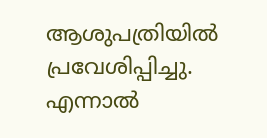ആശുപത്രിയിൽ പ്രവേശിപ്പിച്ചു. എന്നാൽ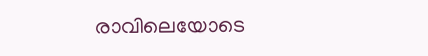രാവിലെയോടെ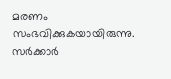മരണം സംഭവിക്കുകയായിരുന്നു. സർക്കാർ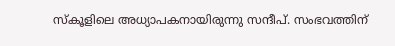സ്കൂളിലെ അധ്യാപകനായിരുന്നു സന്ദീപ്. സംഭവത്തിന്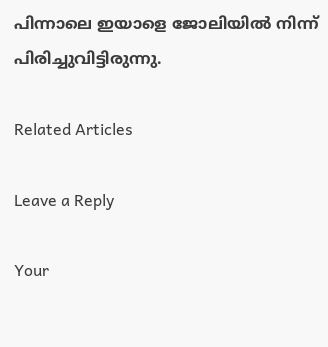പിന്നാലെ ഇയാളെ ജോലിയിൽ നിന്ന് പിരിച്ചുവിട്ടിരുന്നു.

Related Articles

Leave a Reply

Your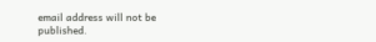email address will not be published.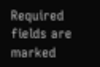Required fields are marked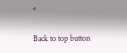*

Back to top button